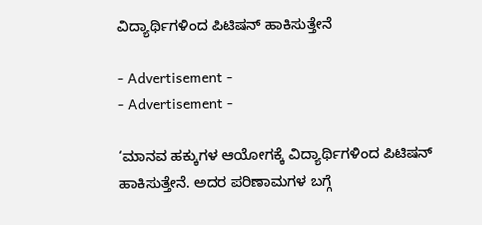ವಿದ್ಯಾರ್ಥಿಗಳಿಂದ ಪಿಟಿಷನ್‌ ಹಾಕಿಸುತ್ತೇನೆ

- Advertisement -
- Advertisement -

‘ಮಾನವ ಹಕ್ಕುಗಳ ಆಯೋಗಕ್ಕೆ ವಿದ್ಯಾರ್ಥಿಗಳಿಂದ ಪಿಟಿಷನ್‌ ಹಾಕಿಸುತ್ತೇನೆ. ಅದರ ಪರಿಣಾಮಗಳ ಬಗ್ಗೆ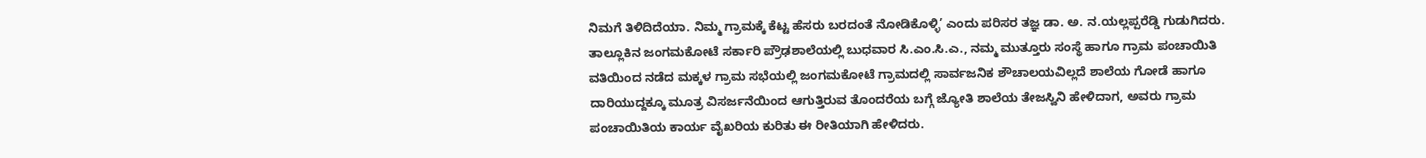ನಿಮಗೆ ತಿಳಿದಿದೆಯಾ. ನಿಮ್ಮ ಗ್ರಾಮಕ್ಕೆ ಕೆಟ್ಟ ಹೆಸರು ಬರದಂತೆ ನೋಡಿಕೊಳ್ಳಿ’ ಎಂದು ಪರಿಸರ ತಜ್ಞ ಡಾ. ಅ. ನ.ಯಲ್ಲಪ್ಪರೆಡ್ಡಿ ಗುಡುಗಿದರು.
ತಾಲ್ಲೂಕಿನ ಜಂಗಮಕೋಟೆ ಸರ್ಕಾರಿ ಪ್ರೌಢಶಾಲೆಯಲ್ಲಿ ಬುಧವಾರ ಸಿ.ಎಂ.ಸಿ.ಎ., ನಮ್ಮ ಮುತ್ತೂರು ಸಂಸ್ಥೆ ಹಾಗೂ ಗ್ರಾಮ ಪಂಚಾಯಿತಿ ವತಿಯಿಂದ ನಡೆದ ಮಕ್ಕಳ ಗ್ರಾಮ ಸಭೆಯಲ್ಲಿ ಜಂಗಮಕೋಟೆ ಗ್ರಾಮದಲ್ಲಿ ಸಾರ್ವಜನಿಕ ಶೌಚಾಲಯವಿಲ್ಲದೆ ಶಾಲೆಯ ಗೋಡೆ ಹಾಗೂ ದಾರಿಯುದ್ದಕ್ಕೂ ಮೂತ್ರ ವಿಸರ್ಜನೆಯಿಂದ ಆಗುತ್ತಿರುವ ತೊಂದರೆಯ ಬಗ್ಗೆ ಜ್ಯೋತಿ ಶಾಲೆಯ ತೇಜಸ್ವಿನಿ ಹೇಳಿದಾಗ, ಅವರು ಗ್ರಾಮ ಪಂಚಾಯಿತಿಯ ಕಾರ್ಯ ವೈಖರಿಯ ಕುರಿತು ಈ ರೀತಿಯಾಗಿ ಹೇಳಿದರು.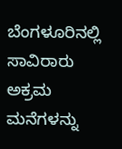ಬೆಂಗಳೂರಿನಲ್ಲಿ ಸಾವಿರಾರು ಅಕ್ರಮ ಮನೆಗಳನ್ನು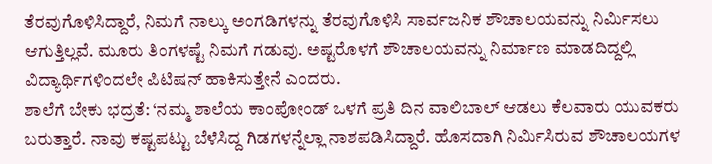ತೆರವುಗೊಳಿಸಿದ್ದಾರೆ, ನಿಮಗೆ ನಾಲ್ಕು ಅಂಗಡಿಗಳನ್ನು ತೆರವುಗೊಳಿಸಿ ಸಾರ್ವಜನಿಕ ಶೌಚಾಲಯವನ್ನು ನಿರ್ಮಿಸಲು ಆಗುತ್ತಿಲ್ಲವೆ. ಮೂರು ತಿಂಗಳಷ್ಟೆ ನಿಮಗೆ ಗಡುವು. ಅಷ್ಟರೊಳಗೆ ಶೌಚಾಲಯವನ್ನು ನಿರ್ಮಾಣ ಮಾಡದಿದ್ದಲ್ಲಿ ವಿದ್ಯಾರ್ಥಿಗಳಿಂದಲೇ ಪಿಟಿಷನ್‌ ಹಾಕಿಸುತ್ತೇನೆ ಎಂದರು.
ಶಾಲೆಗೆ ಬೇಕು ಭದ್ರತೆ: ‘ನಮ್ಮ ಶಾಲೆಯ ಕಾಂಪೋಂಡ್‌ ಒಳಗೆ ಪ್ರತಿ ದಿನ ವಾಲಿಬಾಲ್‌ ಆಡಲು ಕೆಲವಾರು ಯುವಕರು ಬರುತ್ತಾರೆ. ನಾವು ಕಷ್ಟಪಟ್ಟು ಬೆಳೆಸಿದ್ದ ಗಿಡಗಳನ್ನೆಲ್ಲಾ ನಾಶಪಡಿಸಿದ್ದಾರೆ. ಹೊಸದಾಗಿ ನಿರ್ಮಿಸಿರುವ ಶೌಚಾಲಯಗಳ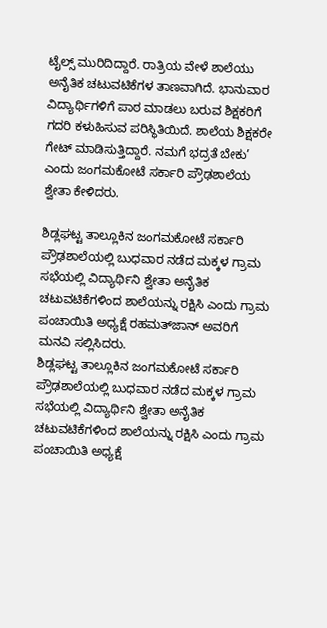ಟೈಲ್ಸ್‌ ಮುರಿದಿದ್ದಾರೆ. ರಾತ್ರಿಯ ವೇಳೆ ಶಾಲೆಯು ಅನೈತಿಕ ಚಟುವಟಿಕೆಗಳ ತಾಣವಾಗಿದೆ. ಭಾನುವಾರ ವಿದ್ಯಾರ್ಥಿಗಳಿಗೆ ಪಾಠ ಮಾಡಲು ಬರುವ ಶಿಕ್ಷಕರಿಗೆ ಗದರಿ ಕಳುಹಿಸುವ ಪರಿಸ್ಥಿತಿಯಿದೆ. ಶಾಲೆಯ ಶಿಕ್ಷಕರೇ ಗೇಟ್‌ ಮಾಡಿಸುತ್ತಿದ್ದಾರೆ. ನಮಗೆ ಭದ್ರತೆ ಬೇಕು’ ಎಂದು ಜಂಗಮಕೋಟೆ ಸರ್ಕಾರಿ ಪ್ರೌಢಶಾಲೆಯ ಶ್ವೇತಾ ಕೇಳಿದರು.

ಶಿಡ್ಲಘಟ್ಟ ತಾಲ್ಲೂಕಿನ ಜಂಗಮಕೋಟೆ ಸರ್ಕಾರಿ ಪ್ರೌಢಶಾಲೆಯಲ್ಲಿ ಬುಧವಾರ ನಡೆದ ಮಕ್ಕಳ ಗ್ರಾಮ ಸಭೆಯಲ್ಲಿ ವಿದ್ಯಾರ್ಥಿನಿ ಶ್ವೇತಾ ಅನೈತಿಕ ಚಟುವಟಿಕೆಗಳಿಂದ ಶಾಲೆಯನ್ನು ರಕ್ಷಿಸಿ ಎಂದು ಗ್ರಾಮ ಪಂಚಾಯಿತಿ ಅಧ್ಯಕ್ಷೆ ರಹಮತ್‌ಜಾನ್‌ ಅವರಿಗೆ ಮನವಿ ಸಲ್ಲಿಸಿದರು.
ಶಿಡ್ಲಘಟ್ಟ ತಾಲ್ಲೂಕಿನ ಜಂಗಮಕೋಟೆ ಸರ್ಕಾರಿ ಪ್ರೌಢಶಾಲೆಯಲ್ಲಿ ಬುಧವಾರ ನಡೆದ ಮಕ್ಕಳ ಗ್ರಾಮ ಸಭೆಯಲ್ಲಿ ವಿದ್ಯಾರ್ಥಿನಿ ಶ್ವೇತಾ ಅನೈತಿಕ ಚಟುವಟಿಕೆಗಳಿಂದ ಶಾಲೆಯನ್ನು ರಕ್ಷಿಸಿ ಎಂದು ಗ್ರಾಮ ಪಂಚಾಯಿತಿ ಅಧ್ಯಕ್ಷೆ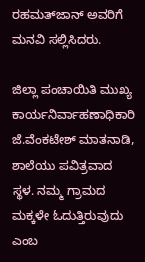ರಹಮತ್‌ಜಾನ್‌ ಅವರಿಗೆ ಮನವಿ ಸಲ್ಲಿಸಿದರು.

ಜಿಲ್ಲಾ ಪಂಚಾಯಿತಿ ಮುಖ್ಯ ಕಾರ್ಯನಿರ್ವಾಹಣಾಧಿಕಾರಿ ಜೆ.ವೆಂಕಟೇಶ್‌ ಮಾತನಾಡಿ, ಶಾಲೆಯು ಪವಿತ್ರವಾದ ಸ್ಥಳ. ನಮ್ಮ ಗ್ರಾಮದ ಮಕ್ಕಳೇ ಓದುತ್ತಿರುವುದು ಎಂಬ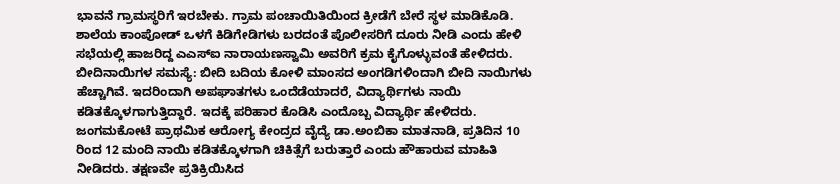ಭಾವನೆ ಗ್ರಾಮಸ್ಥರಿಗೆ ಇರಬೇಕು. ಗ್ರಾಮ ಪಂಚಾಯಿತಿಯಿಂದ ಕ್ರೀಡೆಗೆ ಬೇರೆ ಸ್ಥಳ ಮಾಡಿಕೊಡಿ. ಶಾಲೆಯ ಕಾಂಪೋಡ್‌ ಒಳಗೆ ಕಿಡಿಗೇಡಿಗಳು ಬರದಂತೆ ಪೊಲೀಸರಿಗೆ ದೂರು ನೀಡಿ ಎಂದು ಹೇಳಿ ಸಭೆಯಲ್ಲಿ ಹಾಜರಿದ್ದ ಎಎಸ್‌ಐ ನಾರಾಯಣಸ್ವಾಮಿ ಅವರಿಗೆ ಕ್ರಮ ಕೈಗೊಳ್ಳುವಂತೆ ಹೇಳಿದರು.
ಬೀದಿನಾಯಿಗಳ ಸಮಸ್ಯೆ: ಬೀದಿ ಬದಿಯ ಕೋಳಿ ಮಾಂಸದ ಅಂಗಡಿಗಳಿಂದಾಗಿ ಬೀದಿ ನಾಯಿಗಳು ಹೆಚ್ಚಾಗಿವೆ. ಇದರಿಂದಾಗಿ ಅಪಘಾತಗಳು ಒಂದೆಡೆಯಾದರೆ, ವಿದ್ಯಾರ್ಥಿಗಳು ನಾಯಿ ಕಡಿತಕ್ಕೊಳಗಾಗುತ್ತಿದ್ದಾರೆ. ಇದಕ್ಕೆ ಪರಿಹಾರ ಕೊಡಿಸಿ ಎಂದೊಬ್ಬ ವಿದ್ಯಾರ್ಥಿ ಹೇಳಿದರು. ಜಂಗಮಕೋಟೆ ಪ್ರಾಥಮಿಕ ಆರೋಗ್ಯ ಕೇಂದ್ರದ ವೈದ್ಯೆ ಡಾ.ಅಂಬಿಕಾ ಮಾತನಾಡಿ, ಪ್ರತಿದಿನ 10 ರಿಂದ 12 ಮಂದಿ ನಾಯಿ ಕಡಿತಕ್ಕೊಳಗಾಗಿ ಚಿಕಿತ್ಸೆಗೆ ಬರುತ್ತಾರೆ ಎಂದು ಹೌಹಾರುವ ಮಾಹಿತಿ ನೀಡಿದರು. ತಕ್ಷಣವೇ ಪ್ರತಿಕ್ರಿಯಿಸಿದ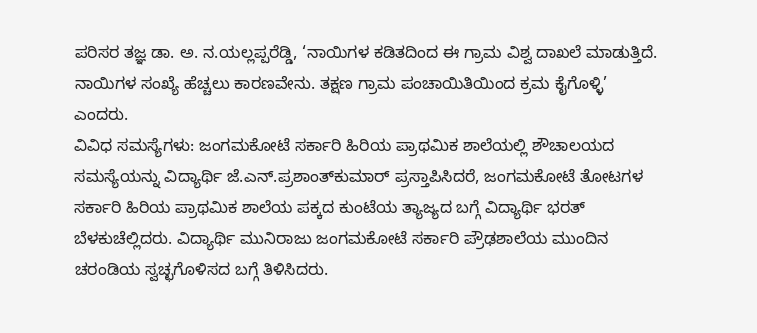ಪರಿಸರ ತಜ್ಞ ಡಾ. ಅ. ನ.ಯಲ್ಲಪ್ಪರೆಡ್ಡಿ, ‘ನಾಯಿಗಳ ಕಡಿತದಿಂದ ಈ ಗ್ರಾಮ ವಿಶ್ವ ದಾಖಲೆ ಮಾಡುತ್ತಿದೆ. ನಾಯಿಗಳ ಸಂಖ್ಯೆ ಹೆಚ್ಚಲು ಕಾರಣವೇನು. ತಕ್ಷಣ ಗ್ರಾಮ ಪಂಚಾಯಿತಿಯಿಂದ ಕ್ರಮ ಕೈಗೊಳ್ಳಿ’ ಎಂದರು.
ವಿವಿಧ ಸಮಸ್ಯೆಗಳು: ಜಂಗಮಕೋಟೆ ಸರ್ಕಾರಿ ಹಿರಿಯ ಪ್ರಾಥಮಿಕ ಶಾಲೆಯಲ್ಲಿ ಶೌಚಾಲಯದ ಸಮಸ್ಯೆಯನ್ನು ವಿದ್ಯಾರ್ಥಿ ಜೆ.ಎನ್‌.ಪ್ರಶಾಂತ್‌ಕುಮಾರ್‌ ಪ್ರಸ್ತಾಪಿಸಿದರೆ, ಜಂಗಮಕೋಟೆ ತೋಟಗಳ ಸರ್ಕಾರಿ ಹಿರಿಯ ಪ್ರಾಥಮಿಕ ಶಾಲೆಯ ಪಕ್ಕದ ಕುಂಟೆಯ ತ್ಯಾಜ್ಯದ ಬಗ್ಗೆ ವಿದ್ಯಾರ್ಥಿ ಭರತ್‌ ಬೆಳಕುಚೆಲ್ಲಿದರು. ವಿದ್ಯಾರ್ಥಿ ಮುನಿರಾಜು ಜಂಗಮಕೋಟೆ ಸರ್ಕಾರಿ ಪ್ರೌಢಶಾಲೆಯ ಮುಂದಿನ ಚರಂಡಿಯ ಸ್ವಚ್ಛಗೊಳಿಸದ ಬಗ್ಗೆ ತಿಳಿಸಿದರು.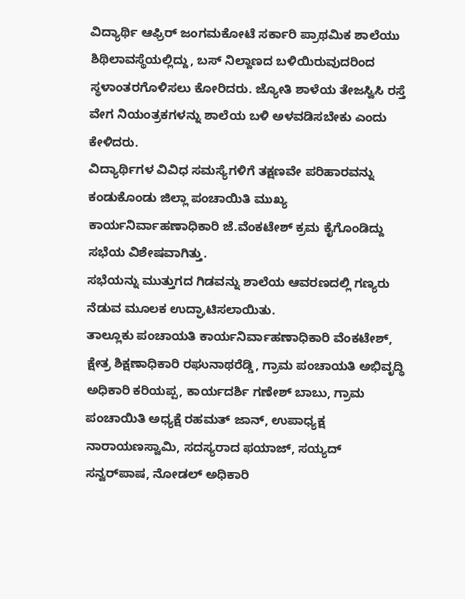ವಿದ್ಯಾರ್ಥಿ ಆಫ್ರಿರ್‌ ಜಂಗಮಕೋಟೆ ಸರ್ಕಾರಿ ಪ್ರಾಥಮಿಕ ಶಾಲೆಯು ಶಿಥಿಲಾವಸ್ಥೆಯಲ್ಲಿದ್ದು, ಬಸ್‌ ನಿಲ್ದಾಣದ ಬಳಿಯಿರುವುದರಿಂದ ಸ್ಥಳಾಂತರಗೊಳಿಸಲು ಕೋರಿದರು. ಜ್ಯೋತಿ ಶಾಳೆಯ ತೇಜಸ್ವಿಸಿ ರಸ್ತೆ ವೇಗ ನಿಯಂತ್ರಕಗಳನ್ನು ಶಾಲೆಯ ಬಳಿ ಅಳವಡಿಸಬೇಕು ಎಂದು ಕೇಳಿದರು.
ವಿದ್ಯಾರ್ಥಿಗಳ ವಿವಿಧ ಸಮಸ್ಯೆಗಳಿಗೆ ತಕ್ಷಣವೇ ಪರಿಹಾರವನ್ನು ಕಂಡುಕೊಂಡು ಜಿಲ್ಲಾ ಪಂಚಾಯಿತಿ ಮುಖ್ಯ ಕಾರ್ಯನಿರ್ವಾಹಣಾಧಿಕಾರಿ ಜೆ.ವೆಂಕಟೇಶ್‌ ಕ್ರಮ ಕೈಗೊಂಡಿದ್ದು ಸಭೆಯ ವಿಶೇಷವಾಗಿತ್ತು.
ಸಭೆಯನ್ನು ಮುತ್ತುಗದ ಗಿಡವನ್ನು ಶಾಲೆಯ ಆವರಣದಲ್ಲಿ ಗಣ್ಯರು ನೆಡುವ ಮೂಲಕ ಉದ್ಘಾಟಿಸಲಾಯಿತು.
ತಾಲ್ಲೂಕು ಪಂಚಾಯತಿ ಕಾರ್ಯನಿರ್ವಾಹಣಾಧಿಕಾರಿ ವೆಂಕಟೇಶ್‌, ಕ್ಷೇತ್ರ ಶಿಕ್ಷಣಾಧಿಕಾರಿ ರಘುನಾಥರೆಡ್ಡಿ, ಗ್ರಾಮ ಪಂಚಾಯತಿ ಅಭಿವೃದ್ಧಿ ಅಧಿಕಾರಿ ಕರಿಯಪ್ಪ, ಕಾರ್ಯದರ್ಶಿ ಗಣೇಶ್‌ ಬಾಬು, ಗ್ರಾಮ ಪಂಚಾಯಿತಿ ಅಧ್ಯಕ್ಷೆ ರಹಮತ್‌ ಜಾನ್‌, ಉಪಾಧ್ಯಕ್ಷ ನಾರಾಯಣಸ್ವಾಮಿ, ಸದಸ್ಯರಾದ ಫಯಾಜ್‌, ಸಯ್ಯದ್‌ ಸನ್ವರ್‌ಪಾಷ, ನೋಡಲ್‌ ಅಧಿಕಾರಿ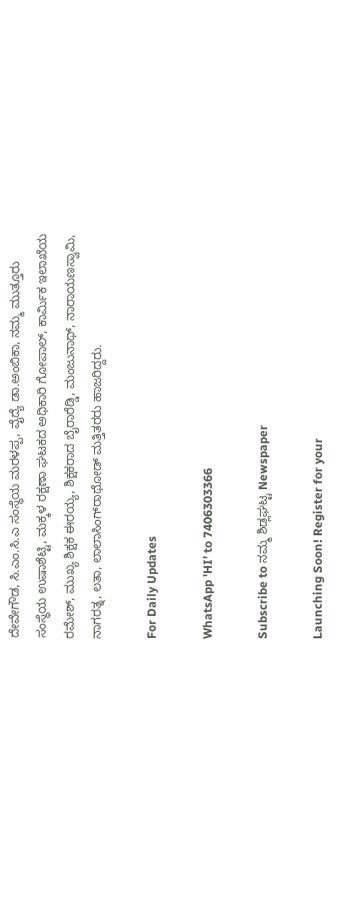ದೇವೇಗೌಡ, ಸಿ.ಎಂ.ಸಿ.ಎ ಸಂಸ್ಥೆಯ ಮರಳಪ್ಪ, ವೈದ್ಯೆ ಡಾ.ಅಂಬಿಕಾ, ನಮ್ಮ ಮುತ್ತೂರು ಸಂಸ್ಥೆಯ ಉಷಾಶೆಟ್ಟಿ, ಮಕ್ಕಳ ರಕ್ಷಣಾ ಘಟಕದ ಅಧಿಕಾರಿ ಗೋಪಾಲ್‌, ಕಾರ್ಮಿಕ ಇಲಾಖೆಯ ರಮೇಶ್‌, ಮುಖ್ಯ ಶಿಕ್ಷಕ ಈರಯ್ಯ, ಶಿಕ್ಷಕರಾದ ಬೈರಾರೆಡ್ಡಿ, ಮಂಜುನಾಥ್‌, ನಾರಾಯಣಸ್ವಾಮಿ, ನಾಗರತ್ನ, ಲತಾ, ಲಾಲಾಸಿಂಗ್‌ರಾಥೋಡ್‌ ಮತ್ತಿತರರು ಹಾಜರಿದ್ದರು.

For Daily Updates

WhatsApp 'HI' to 7406303366

Subscribe to ನಮ್ಮ ಶಿಡ್ಲಘಟ್ಟ Newspaper

Launching Soon! Register for your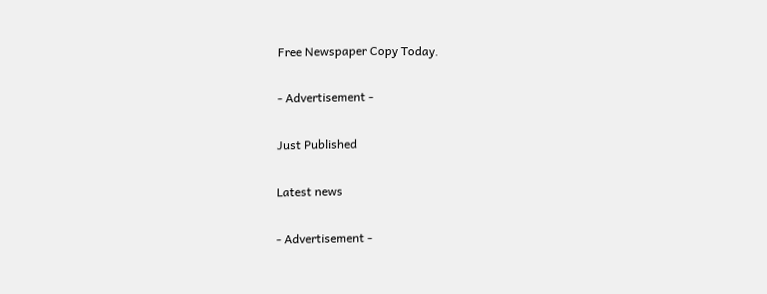Free Newspaper Copy Today.

- Advertisement -

Just Published

Latest news

- Advertisement -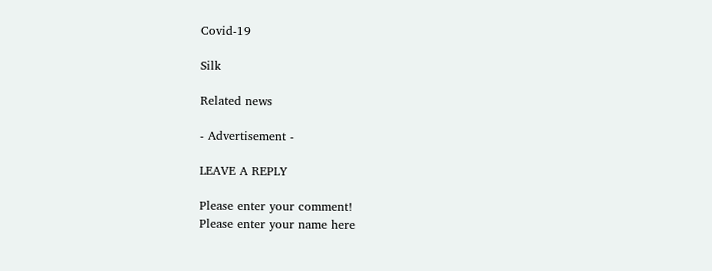Covid-19

Silk

Related news

- Advertisement -

LEAVE A REPLY

Please enter your comment!
Please enter your name here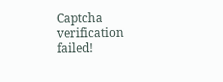Captcha verification failed!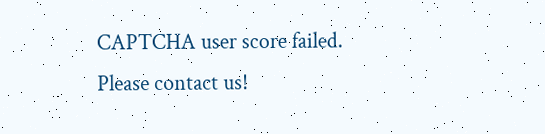CAPTCHA user score failed. Please contact us!